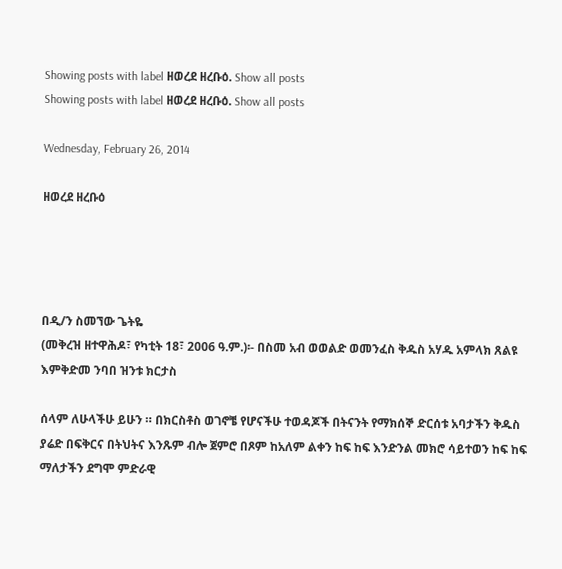Showing posts with label ዘወረደ ዘረቡዕ. Show all posts
Showing posts with label ዘወረደ ዘረቡዕ. Show all posts

Wednesday, February 26, 2014

ዘወረደ ዘረቡዕ




በዲ/ን ስመኘው ጌትዬ
(መቅረዝ ዘተዋሕዶ፣ የካቲት 18፣ 2006 ዓ.ም.)፡- በስመ አብ ወወልድ ወመንፈስ ቅዱስ አሃዱ አምላክ ጸልዩ እምቅድመ ንባበ ዝንቱ ክርታስ

ሰላም ለሁላችሁ ይሁን ። በክርስቶስ ወገኖቼ የሆናችሁ ተወዳጆች በትናንት የማክሰኞ ድርሰቱ አባታችን ቅዱስ ያሬድ በፍቅርና በትህትና እንጹም ብሎ ጀምሮ በጾም ከአለም ልቀን ከፍ ከፍ እንድንል መክሮ ሳይተወን ከፍ ከፍ ማለታችን ደግሞ ምድራዊ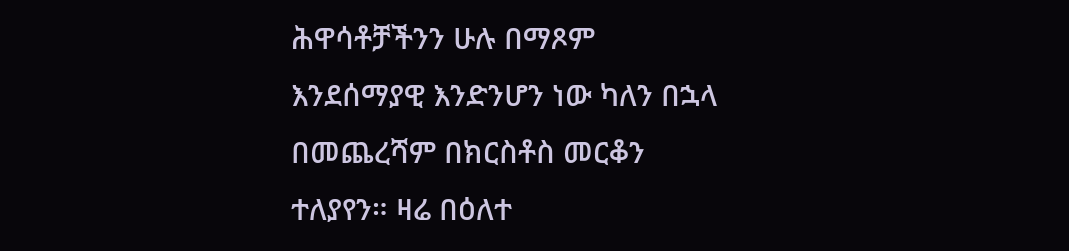ሕዋሳቶቻችንን ሁሉ በማጾም እንደሰማያዊ እንድንሆን ነው ካለን በኋላ በመጨረሻም በክርስቶስ መርቆን ተለያየን። ዛሬ በዕለተ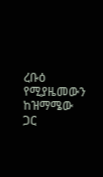ረቡዕ የሚያዜመውን ከዝማሜው ጋር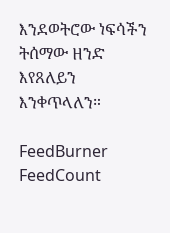እንደወትሮው ነፍሳችን ትሰማው ዘንድ እየጸለይን እንቀጥላለን።

FeedBurner FeedCount